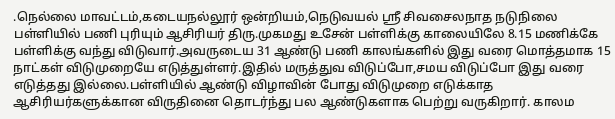.நெல்லை மாவட்டம்,கடையநல்லூர் ஒன்றியம்,நெடுவயல் ஸ்ரீ சிவசைலநாத நடுநிலை பள்ளியில் பணி புரியும் ஆசிரியர் திரு.முகமது உசேன் பள்ளிக்கு காலையிலே 8.15 மணிக்கே பள்ளிக்கு வந்து விடுவார்.அவருடைய 31 ஆண்டு பணி காலங்களில் இது வரை மொத்தமாக 15 நாட்கள் விடுமுறையே எடுத்துள்ளர்.இதில் மருத்துவ விடுப்போ,சமய விடுப்போ இது வரை எடுத்தது இல்லை.பள்ளியில் ஆண்டு விழாவின் போது விடுமுறை எடுக்காத ஆசிரியர்களுக்கான விருதினை தொடர்ந்து பல ஆண்டுகளாக பெற்று வருகிறார். காலம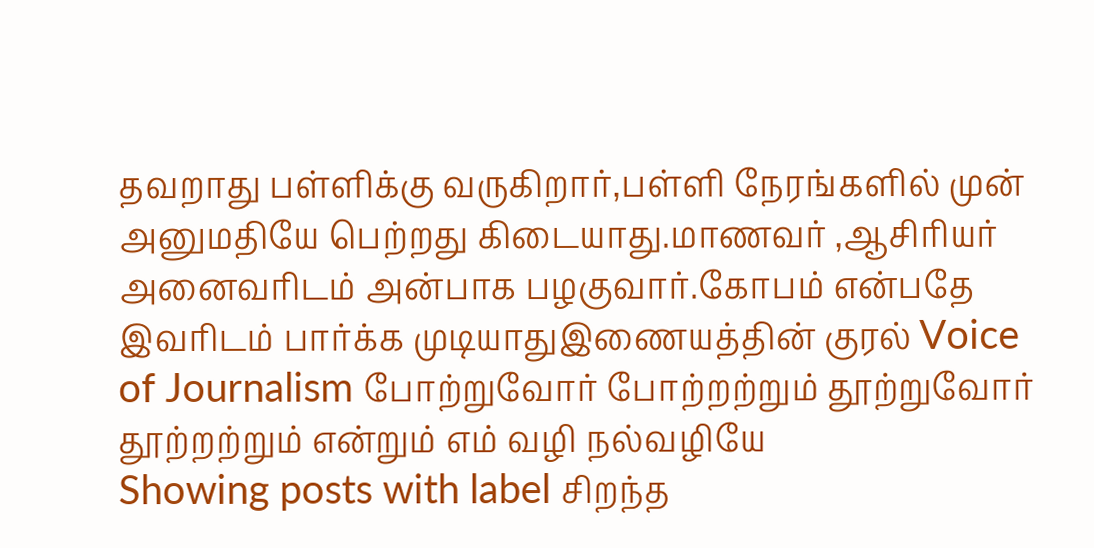தவறாது பள்ளிக்கு வருகிறார்,பள்ளி நேரங்களில் முன் அனுமதியே பெற்றது கிடையாது.மாணவர் ,ஆசிரியர் அனைவரிடம் அன்பாக பழகுவார்.கோபம் என்பதே இவரிடம் பார்க்க முடியாதுஇணையத்தின் குரல் Voice of Journalism போற்றுவோர் போற்றற்றும் தூற்றுவோர் தூற்றற்றும் என்றும் எம் வழி நல்வழியே
Showing posts with label சிறந்த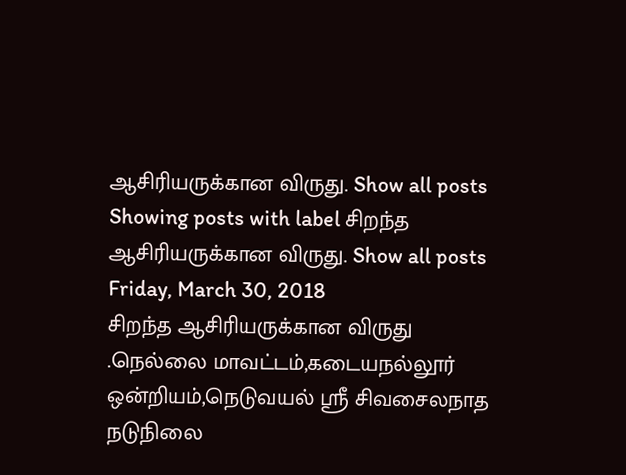ஆசிரியருக்கான விருது. Show all posts
Showing posts with label சிறந்த ஆசிரியருக்கான விருது. Show all posts
Friday, March 30, 2018
சிறந்த ஆசிரியருக்கான விருது
.நெல்லை மாவட்டம்,கடையநல்லூர் ஒன்றியம்,நெடுவயல் ஸ்ரீ சிவசைலநாத நடுநிலை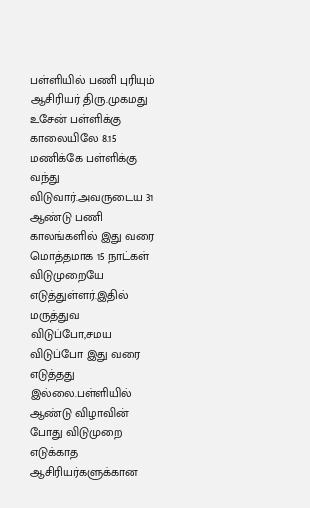பள்ளியில் பணி புரியும் ஆசிரியர் திரு.முகமது உசேன் பள்ளிக்கு காலையிலே 8.15 மணிக்கே பள்ளிக்கு வந்து விடுவார்.அவருடைய 31 ஆண்டு பணி காலங்களில் இது வரை மொத்தமாக 15 நாட்கள் விடுமுறையே எடுத்துள்ளர்.இதில் மருத்துவ விடுப்போ,சமய விடுப்போ இது வரை எடுத்தது இல்லை.பள்ளியில் ஆண்டு விழாவின் போது விடுமுறை எடுக்காத ஆசிரியர்களுக்கான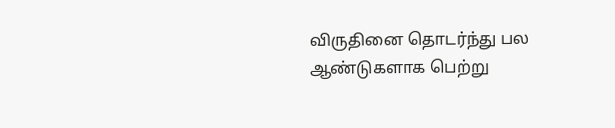விருதினை தொடர்ந்து பல ஆண்டுகளாக பெற்று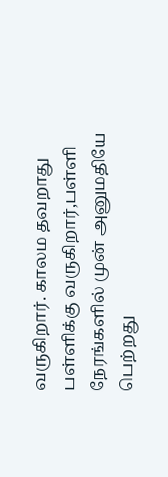வருகிறார். காலம தவறாது பள்ளிக்கு வருகிறார்,பள்ளி நேரங்களில் முன் அனுமதியே பெற்றது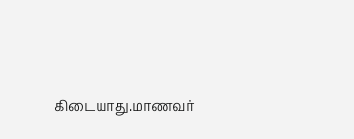கிடையாது.மாணவர்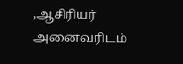,ஆசிரியர் அனைவரிடம்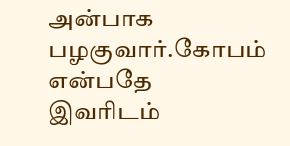அன்பாக பழகுவார்.கோபம் என்பதே இவரிடம்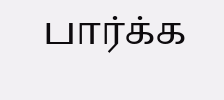பார்க்க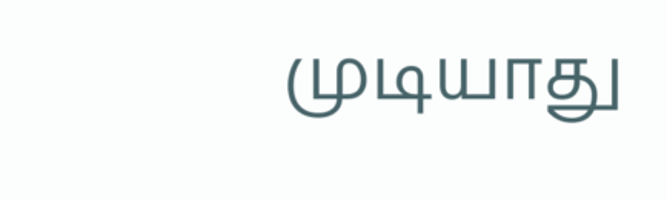முடியாது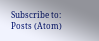Subscribe to:
Posts (Atom)